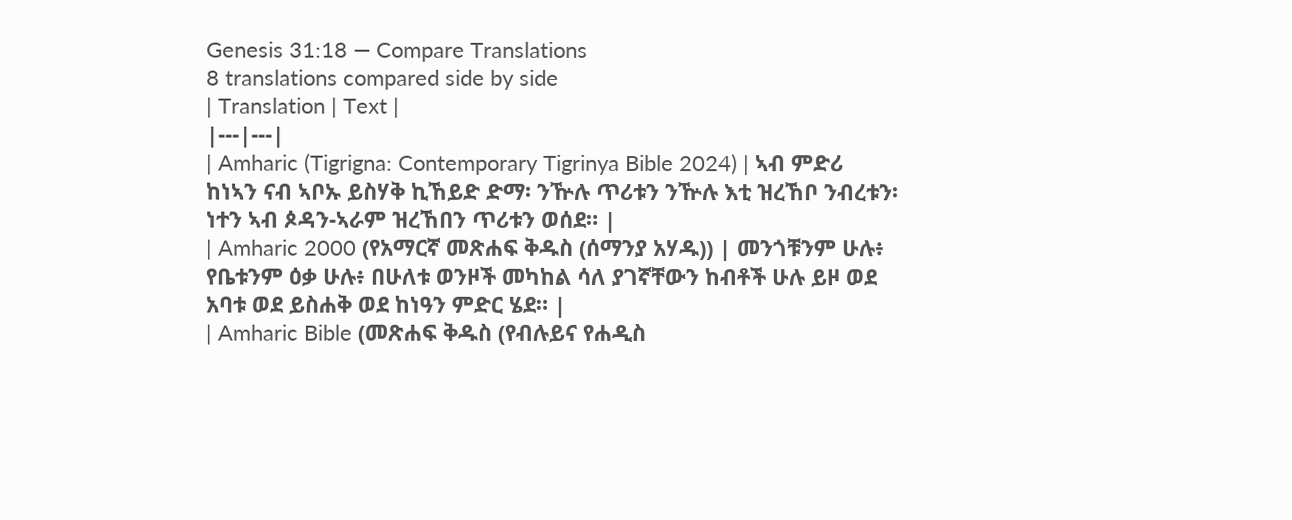Genesis 31:18 — Compare Translations
8 translations compared side by side
| Translation | Text |
|---|---|
| Amharic (Tigrigna: Contemporary Tigrinya Bible 2024) | ኣብ ምድሪ ከነኣን ናብ ኣቦኡ ይስሃቅ ኪኸይድ ድማ፡ ንዅሉ ጥሪቱን ንዅሉ እቲ ዝረኸቦ ንብረቱን፡ ነተን ኣብ ጶዳን-ኣራም ዝረኸበን ጥሪቱን ወሰደ። |
| Amharic 2000 (የአማርኛ መጽሐፍ ቅዱስ (ሰማንያ አሃዱ)) | መንጎቹንም ሁሉ፥ የቤቱንም ዕቃ ሁሉ፥ በሁለቱ ወንዞች መካከል ሳለ ያገኛቸውን ከብቶች ሁሉ ይዞ ወደ አባቱ ወደ ይስሐቅ ወደ ከነዓን ምድር ሄደ። |
| Amharic Bible (መጽሐፍ ቅዱስ (የብሉይና የሐዲስ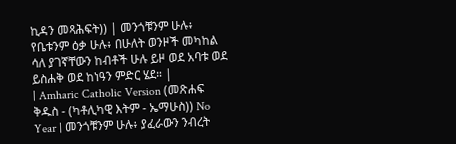ኪዳን መጻሕፍት)) | መንጎቹንም ሁሉ፥ የቤቱንም ዕቃ ሁሉ፥ በሁለት ወንዞች መካከል ሳለ ያገኛቸውን ከብቶች ሁሉ ይዞ ወደ አባቱ ወደ ይስሐቅ ወደ ከነዓን ምድር ሄደ። |
| Amharic Catholic Version (መጽሐፍ ቅዱስ - (ካቶሊካዊ እትም - ኤማሁስ)) No Year | መንጎቹንም ሁሉ፥ ያፈራውን ንብረት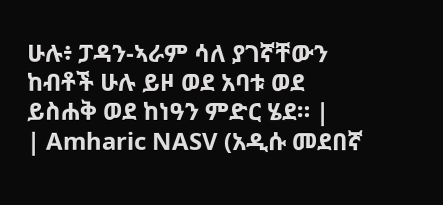ሁሉ፥ ፓዳን-ኣራም ሳለ ያገኛቸውን ከብቶች ሁሉ ይዞ ወደ አባቱ ወደ ይስሐቅ ወደ ከነዓን ምድር ሄደ። |
| Amharic NASV (አዲሱ መደበኛ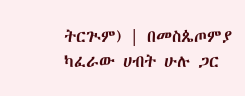ትርጒም) | በመስጴጦምያ ካፈራው ሀብት ሁሉ ጋር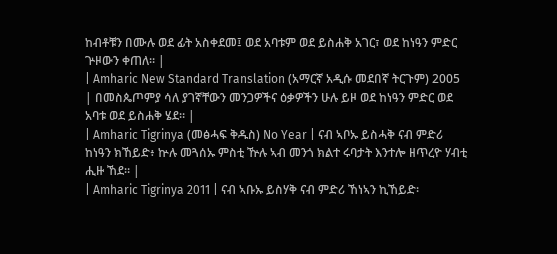ከብቶቹን በሙሉ ወደ ፊት አስቀደመ፤ ወደ አባቱም ወደ ይስሐቅ አገር፣ ወደ ከነዓን ምድር ጕዞውን ቀጠለ። |
| Amharic New Standard Translation (አማርኛ አዲሱ መደበኛ ትርጉም) 2005 | በመስጴጦምያ ሳለ ያገኛቸውን መንጋዎችና ዕቃዎችን ሁሉ ይዞ ወደ ከነዓን ምድር ወደ አባቱ ወደ ይስሐቅ ሄደ። |
| Amharic Tigrinya (መፅሓፍ ቅዱስ) No Year | ናብ ኣቦኡ ይስሓቅ ናብ ምድሪ ከነዓን ክኸይድ፥ ኵሉ መጓሰኡ ምስቲ ዅሉ ኣብ መንጎ ክልተ ሩባታት እንተሎ ዘጥረዮ ሃብቲ ሒዙ ኸደ። |
| Amharic Tigrinya 2011 | ናብ ኣቡኡ ይስሃቅ ናብ ምድሪ ኸነኣን ኪኸይድ፡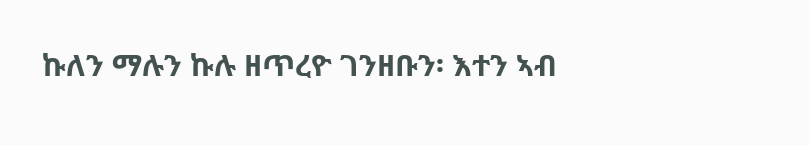ኩለን ማሉን ኩሉ ዘጥረዮ ገንዘቡን፡ እተን ኣብ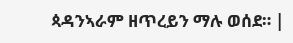ጳዳንኣራም ዘጥረይን ማሉ ወሰደ። |